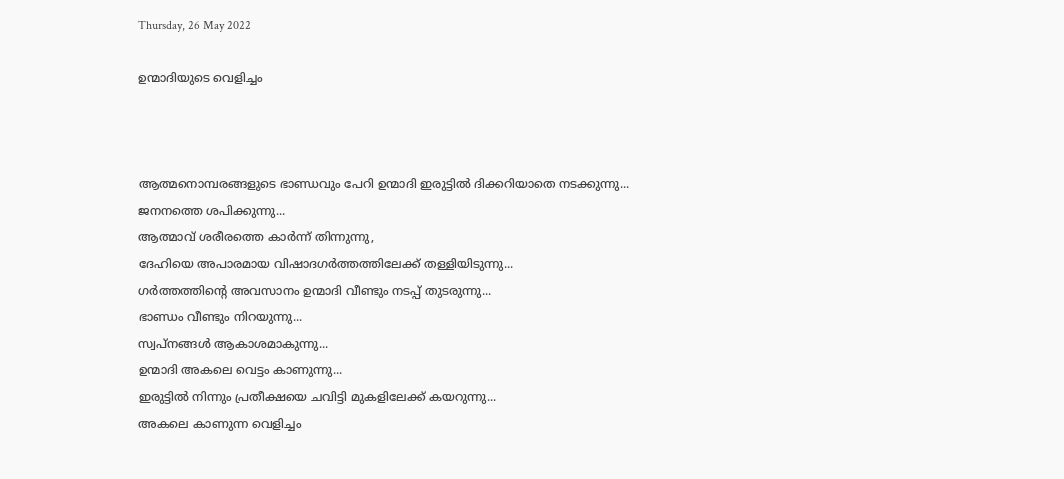Thursday, 26 May 2022

ഉന്മാദിയുടെ വെളിച്ചം



ആത്മനൊമ്പരങ്ങളുടെ ഭാണ്ഡവും പേറി ഉന്മാദി ഇരുട്ടിൽ ദിക്കറിയാതെ നടക്കുന്നു...
ജനനത്തെ ശപിക്കുന്നു...
ആത്മാവ് ശരീരത്തെ കാർന്ന് തിന്നുന്നു,
ദേഹിയെ അപാരമായ വിഷാദഗർത്തത്തിലേക്ക് തള്ളിയിടുന്നു...
ഗർത്തത്തിന്റെ അവസാനം ഉന്മാദി വീണ്ടും നടപ്പ് തുടരുന്നു...
ഭാണ്ഡം വീണ്ടും നിറയുന്നു...
സ്വപ്നങ്ങൾ ആകാശമാകുന്നു...
ഉന്മാദി അകലെ വെട്ടം കാണുന്നു...
ഇരുട്ടിൽ നിന്നും പ്രതീക്ഷയെ ചവിട്ടി മുകളിലേക്ക് കയറുന്നു...
അകലെ കാണുന്ന വെളിച്ചം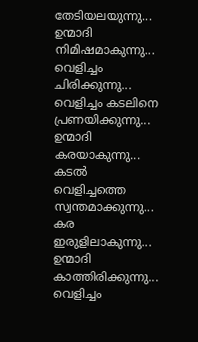തേടിയലയുന്നു...
ഉന്മാദി നിമിഷമാകുന്നു...
വെളിച്ചം ചിരിക്കുന്നു...
വെളിച്ചം കടലിനെ പ്രണയിക്കുന്നു...
ഉന്മാദി കരയാകുന്നു...
കടൽ വെളിച്ചത്തെ സ്വന്തമാക്കുന്നു...
കര ഇരുളിലാകുന്നു...
ഉന്മാദി കാത്തിരിക്കുന്നു...
വെളിച്ചം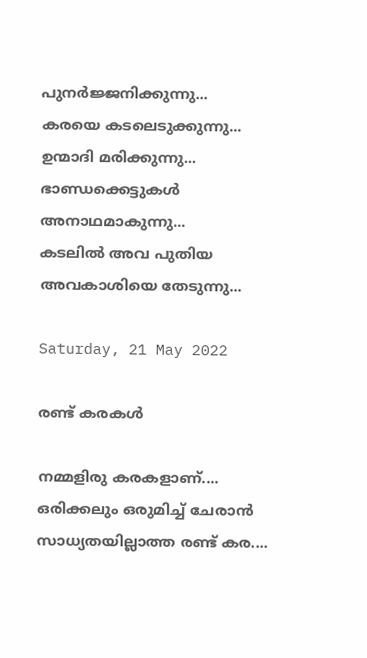പുനർജ്ജനിക്കുന്നു...
കരയെ കടലെടുക്കുന്നു...
ഉന്മാദി മരിക്കുന്നു...
ഭാണ്ഡക്കെട്ടുകൾ അനാഥമാകുന്നു...
കടലിൽ അവ പുതിയ അവകാശിയെ തേടുന്നു...

Saturday, 21 May 2022

രണ്ട് കരകൾ

നമ്മളിരു കരകളാണ്....
ഒരിക്കലും ഒരുമിച്ച് ചേരാൻ സാധ്യതയില്ലാത്ത രണ്ട് കര....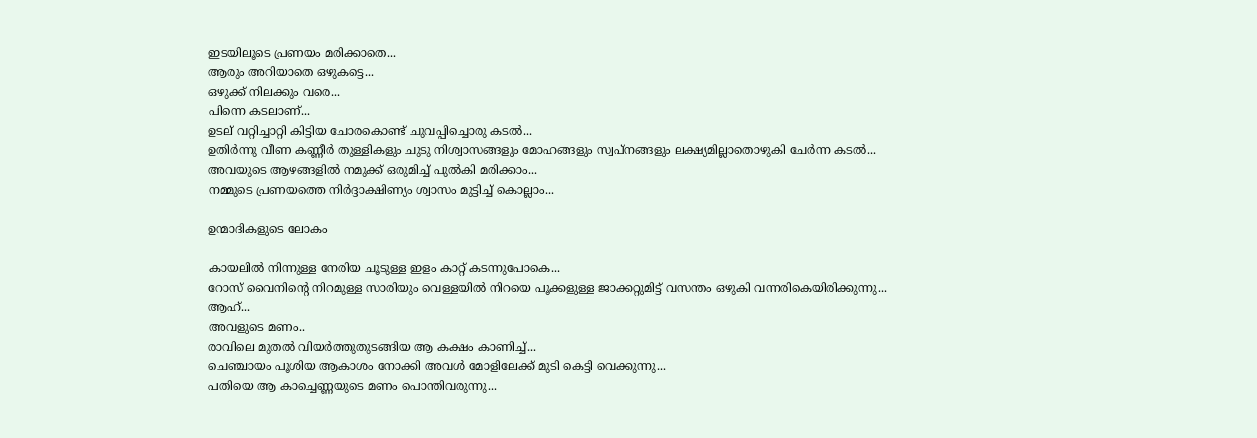ഇടയിലൂടെ പ്രണയം മരിക്കാതെ...
ആരും അറിയാതെ ഒഴുകട്ടെ...
ഒഴുക്ക് നിലക്കും വരെ...
പിന്നെ കടലാണ്...
ഉടല് വറ്റിച്ചാറ്റി കിട്ടിയ ചോരകൊണ്ട് ചുവപ്പിച്ചൊരു കടൽ...
ഉതിർന്നു വീണ കണ്ണീർ തുള്ളികളും ചുടു നിശ്വാസങ്ങളും മോഹങ്ങളും സ്വപ്നങ്ങളും ലക്ഷ്യമില്ലാതൊഴുകി ചേർന്ന കടൽ...
അവയുടെ ആഴങ്ങളിൽ നമുക്ക് ഒരുമിച്ച് പുൽകി മരിക്കാം...
നമ്മുടെ പ്രണയത്തെ നിർദ്ദാക്ഷിണ്യം ശ്വാസം മുട്ടിച്ച് കൊല്ലാം...

ഉന്മാദികളുടെ ലോകം

കായലിൽ നിന്നുള്ള നേരിയ ചൂടുള്ള ഇളം കാറ്റ് കടന്നുപോകെ...
റോസ് വൈനിന്റെ നിറമുള്ള സാരിയും വെള്ളയിൽ നിറയെ പൂക്കളുള്ള ജാക്കറ്റുമിട്ട് വസന്തം ഒഴുകി വന്നരികെയിരിക്കുന്നു...
ആഹ്...
അവളുടെ മണം..
രാവിലെ മുതൽ വിയർത്തുതുടങ്ങിയ ആ കക്ഷം കാണിച്ച്...
ചെഞ്ചായം പൂശിയ ആകാശം നോക്കി അവൾ മോളിലേക്ക് മുടി കെട്ടി വെക്കുന്നു...
പതിയെ ആ കാച്ചെണ്ണയുടെ മണം പൊന്തിവരുന്നു...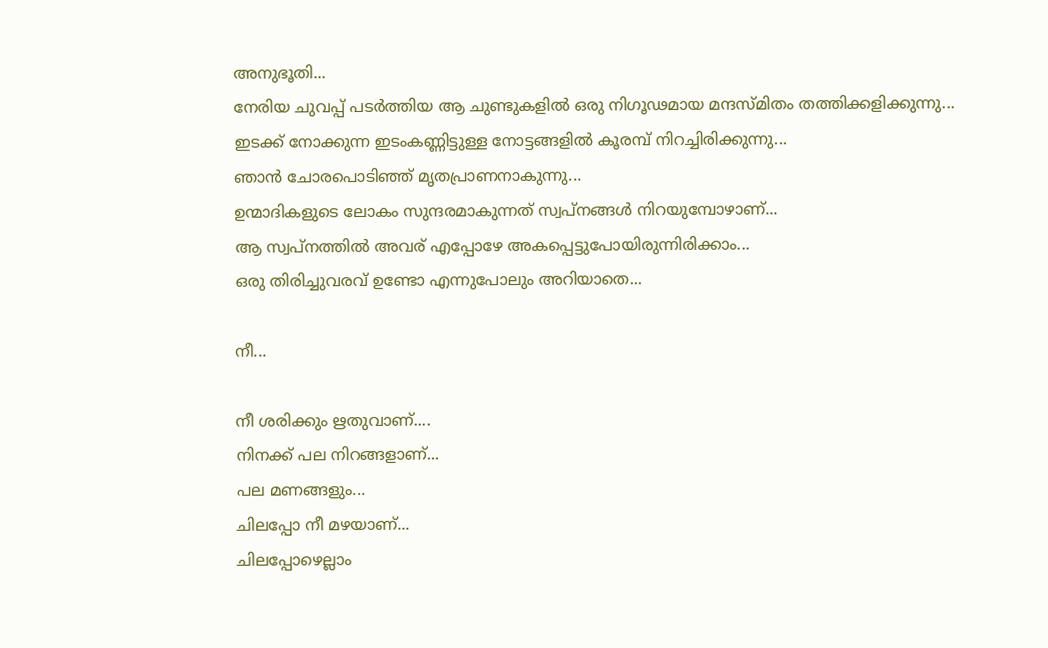അനുഭൂതി...
നേരിയ ചുവപ്പ് പടർത്തിയ ആ ചുണ്ടുകളിൽ ഒരു നിഗൂഢമായ മന്ദസ്മിതം തത്തിക്കളിക്കുന്നു...
ഇടക്ക് നോക്കുന്ന ഇടംകണ്ണിട്ടുള്ള നോട്ടങ്ങളിൽ കൂരമ്പ് നിറച്ചിരിക്കുന്നു...
ഞാൻ ചോരപൊടിഞ്ഞ് മൃതപ്രാണനാകുന്നു...
ഉന്മാദികളുടെ ലോകം സുന്ദരമാകുന്നത് സ്വപ്നങ്ങൾ നിറയുമ്പോഴാണ്...
ആ സ്വപ്നത്തിൽ അവര് എപ്പോഴേ അകപ്പെട്ടുപോയിരുന്നിരിക്കാം...
ഒരു തിരിച്ചുവരവ് ഉണ്ടോ എന്നുപോലും അറിയാതെ...

നീ...

നീ ശരിക്കും ഋതുവാണ്....
നിനക്ക് പല നിറങ്ങളാണ്...
പല മണങ്ങളും...
ചിലപ്പോ നീ മഴയാണ്...
ചിലപ്പോഴെല്ലാം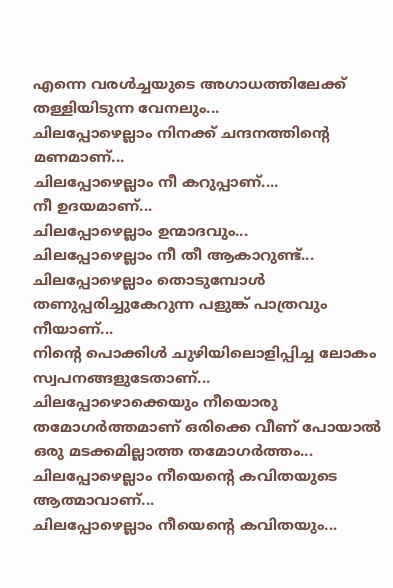എന്നെ വരൾച്ചയുടെ അഗാധത്തിലേക്ക് തള്ളിയിടുന്ന വേനലും...
ചിലപ്പോഴെല്ലാം നിനക്ക് ചന്ദനത്തിന്റെ മണമാണ്...
ചിലപ്പോഴെല്ലാം നീ കറുപ്പാണ്....
നീ ഉദയമാണ്...
ചിലപ്പോഴെല്ലാം ഉന്മാദവും...
ചിലപ്പോഴെല്ലാം നീ തീ ആകാറുണ്ട്...
ചിലപ്പോഴെല്ലാം തൊടുമ്പോൾ തണുപ്പരിച്ചുകേറുന്ന പളുങ്ക് പാത്രവും നീയാണ്...
നിന്റെ പൊക്കിൾ ചുഴിയിലൊളിപ്പിച്ച ലോകം സ്വപനങ്ങളുടേതാണ്...
ചിലപ്പോഴൊക്കെയും നീയൊരു തമോഗർത്തമാണ് ഒരിക്കെ വീണ് പോയാൽ ഒരു മടക്കമില്ലാത്ത തമോഗർത്തം...
ചിലപ്പോഴെല്ലാം നീയെന്റെ കവിതയുടെ ആത്മാവാണ്...
ചിലപ്പോഴെല്ലാം നീയെന്റെ കവിതയും...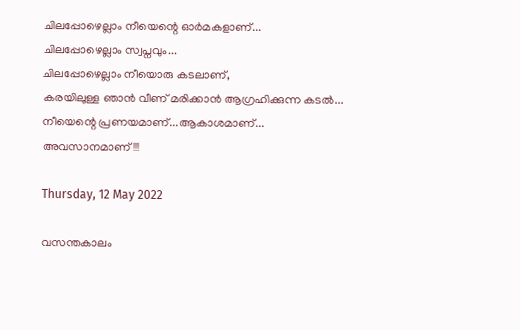ചിലപ്പോഴെല്ലാം നീയെന്റെ ഓർമകളാണ്...
ചിലപ്പോഴെല്ലാം സ്വപ്നവും...
ചിലപ്പോഴെല്ലാം നീയൊരു കടലാണ്,
കരയിലുള്ള ഞാൻ വീണ് മരിക്കാൻ ആഗ്രഹിക്കുന്ന കടൽ...
നീയെന്റെ പ്രണയമാണ്...ആകാശമാണ്...
അവസാനമാണ്!!!

Thursday, 12 May 2022

വസന്തകാലം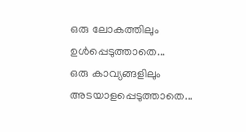ഒരു ലോകത്തിലും  ഉൾപ്പെടുത്താതെ...
ഒരു കാവ്യങ്ങളിലും അടയാളപ്പെടുത്താതെ...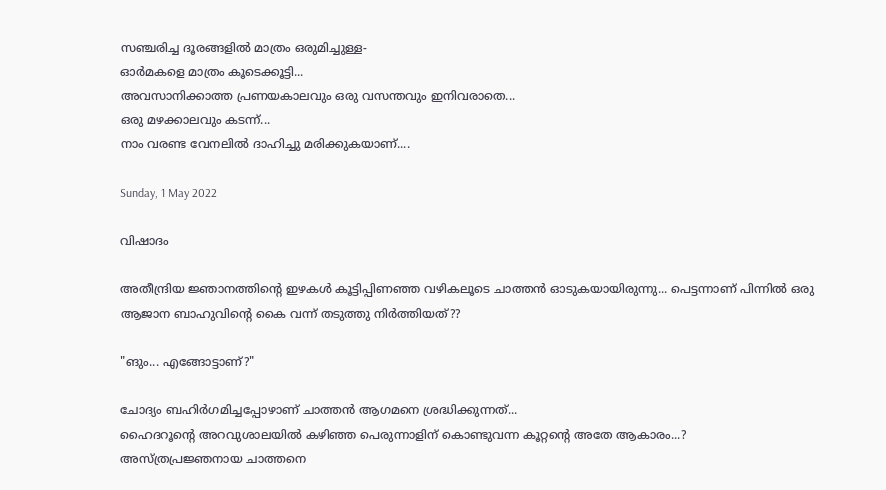സഞ്ചരിച്ച ദൂരങ്ങളിൽ മാത്രം ഒരുമിച്ചുള്ള-
ഓർമകളെ മാത്രം കൂടെക്കൂട്ടി...
അവസാനിക്കാത്ത പ്രണയകാലവും ഒരു വസന്തവും ഇനിവരാതെ...
ഒരു മഴക്കാലവും കടന്ന്...
നാം വരണ്ട വേനലിൽ ദാഹിച്ചു മരിക്കുകയാണ്....

Sunday, 1 May 2022

വിഷാദം

അതീന്ദ്രിയ ജ്ഞാനത്തിന്റെ ഇഴകൾ കൂട്ടിപ്പിണഞ്ഞ വഴികലൂടെ ചാത്തൻ ഓടുകയായിരുന്നു... പെട്ടന്നാണ് പിന്നിൽ ഒരു ആജാന ബാഹുവിന്റെ കൈ വന്ന് തടുത്തു നിർത്തിയത്??

"ങും... എങ്ങോട്ടാണ്?"

ചോദ്യം ബഹിർഗമിച്ചപ്പോഴാണ് ചാത്തൻ ആഗമനെ ശ്രദ്ധിക്കുന്നത്...
ഹൈദറൂന്റെ അറവുശാലയിൽ കഴിഞ്ഞ പെരുന്നാളിന് കൊണ്ടുവന്ന കൂറ്റന്റെ അതേ ആകാരം...?
അസ്ത്രപ്രജ്ഞനായ ചാത്തനെ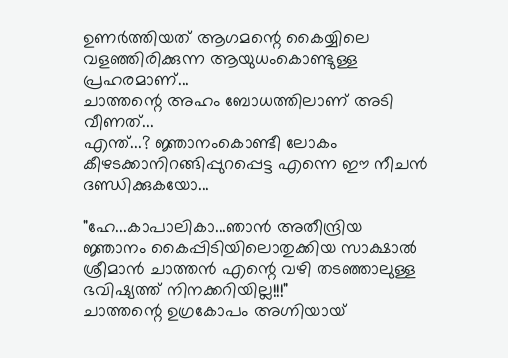ഉണർത്തിയത് ആഗമന്റെ കൈയ്യിലെ വളഞ്ഞിരിക്കുന്ന ആയുധംകൊണ്ടുള്ള പ്രഹരമാണ്...
ചാത്തന്റെ അഹം ബോധത്തിലാണ് അടി വീണത്...
എന്ത്...? ജ്ഞാനംകൊണ്ടീ ലോകം കീഴടക്കാനിറങ്ങിപ്പുറപ്പെട്ട എന്നെ ഈ നീചൻ ദണ്ഡിക്കുകയോ...

"ഹേ...കാപാലികാ...ഞാൻ അതീന്ദ്രിയ ജ്ഞാനം കൈപ്പിടിയിലൊതുക്കിയ സാക്ഷാൽ ശ്രീമാൻ ചാത്തൻ എന്റെ വഴി തടഞ്ഞാലുള്ള ഭവിഷ്യത്ത് നിനക്കറിയില്ല!!!"
ചാത്തന്റെ ഉഗ്രകോപം അഗ്നിയായ്‌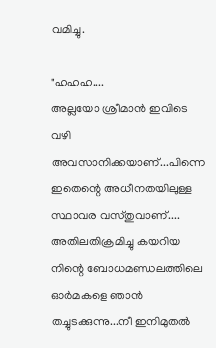വമിച്ചു.

"ഹഹഹ....
അല്ലയോ ശ്രീമാൻ ഇവിടെ വഴി അവസാനിക്കയാണ്...പിന്നെ ഇതെന്റെ അധീനതയിലുള്ള സ്ഥാവര വസ്തുവാണ്....
അതിലതിക്രമിച്ചു കയറിയ നിന്റെ ബോധമണ്ഡലത്തിലെ ഓർമകളെ ഞാൻ തച്ചുടക്കുന്നു...നീ ഇനിമുതൽ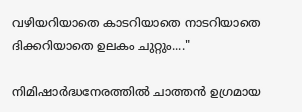വഴിയറിയാതെ കാടറിയാതെ നാടറിയാതെ ദിക്കറിയാതെ ഉലകം ചുറ്റും...."

നിമിഷാർദ്ധനേരത്തിൽ ചാത്തൻ ഉഗ്രമായ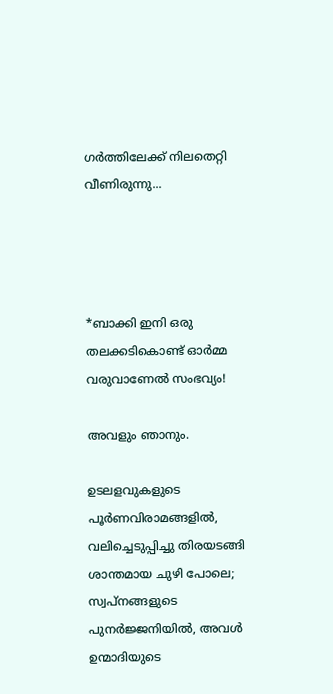ഗർത്തിലേക്ക് നിലതെറ്റി വീണിരുന്നു...




*ബാക്കി ഇനി ഒരു തലക്കടികൊണ്ട് ഓർമ്മ വരുവാണേൽ സംഭവ്യം!

അവളും ഞാനും.

ഉടലളവുകളുടെ പൂർണവിരാമങ്ങളിൽ, വലിച്ചെടുപ്പിച്ചു തിരയടങ്ങി ശാന്തമായ ചുഴി പോലെ; സ്വപ്നങ്ങളുടെ പുനർജ്ജനിയിൽ, അവൾ ഉന്മാദിയുടെ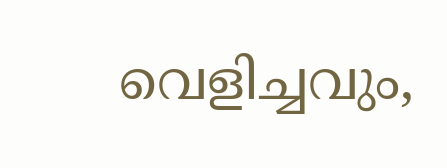വെളിച്ചവും,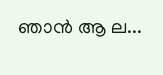ഞാൻ ആ ല...